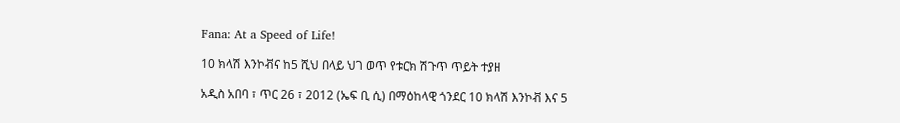Fana: At a Speed of Life!

10 ክላሽ እንኮቭና ከ5 ሺህ በላይ ህገ ወጥ የቱርክ ሽጉጥ ጥይት ተያዘ

አዲስ አበባ ፣ ጥር 26 ፣ 2012 (ኤፍ ቢ ሲ) በማዕከላዊ ጎንደር 10 ክላሽ እንኮቭ እና 5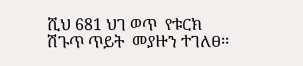ሺህ 681 ህገ ወጥ  የቱርክ ሽጉጥ ጥይት  መያዙን ተገለፀ፡፡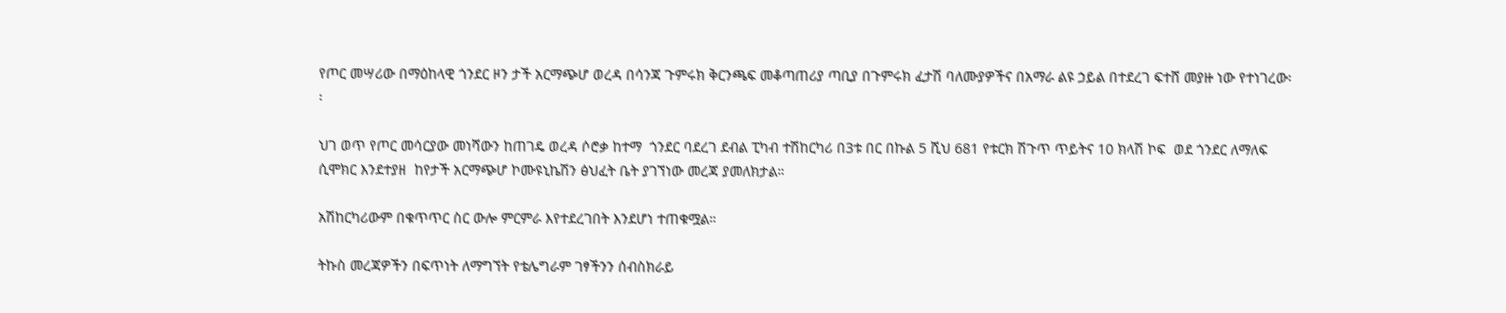የጦር መሣሪው በማዕከላዊ ጎንደር ዞን ታች አርማጭሆ ወረዳ በሳንጃ ጉምሩክ ቅርንጫፍ መቆጣጠሪያ ጣቢያ በጉምሩክ ፈታሽ ባለሙያዎችና በአማራ ልዩ ኃይል በተደረገ ፍተሸ መያዙ ነው የተነገረው፡፡

ህገ ወጥ የጦር መሳርያው መነሻውን ከጠገዴ ወረዳ ሶሮቃ ከተማ  ጎንደር ባደረገ ደብል ፒካብ ተሽከርካሪ በ3ቱ በር በኩል 5 ሺህ 681 የቱርክ ሽጉጥ ጥይትና 10 ክላሽ ኮፍ  ወደ ጎንደር ለማለፍ ሲሞክር እንደተያዘ  ከየታች አርማጭሆ ኮሙዩኒኬሽን ፅህፈት ቤት ያገኘነው መረጃ ያመለክታል።

አሽከርካሪውም በቁጥጥር ስር ውሎ ምርምራ እየተደረገበት እንደሆነ ተጠቁሟል።

ትኩስ መረጃዎችን በፍጥነት ለማግኘት የቴሌግራም ገፃችንን ሰብስክራይ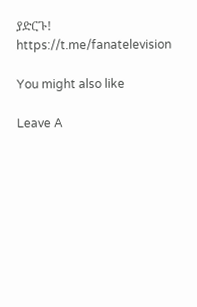ያድርጉ!
https://t.me/fanatelevision

You might also like

Leave A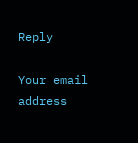Reply

Your email address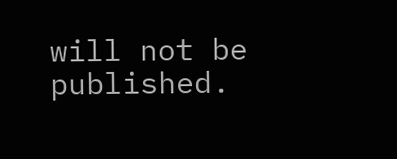will not be published.